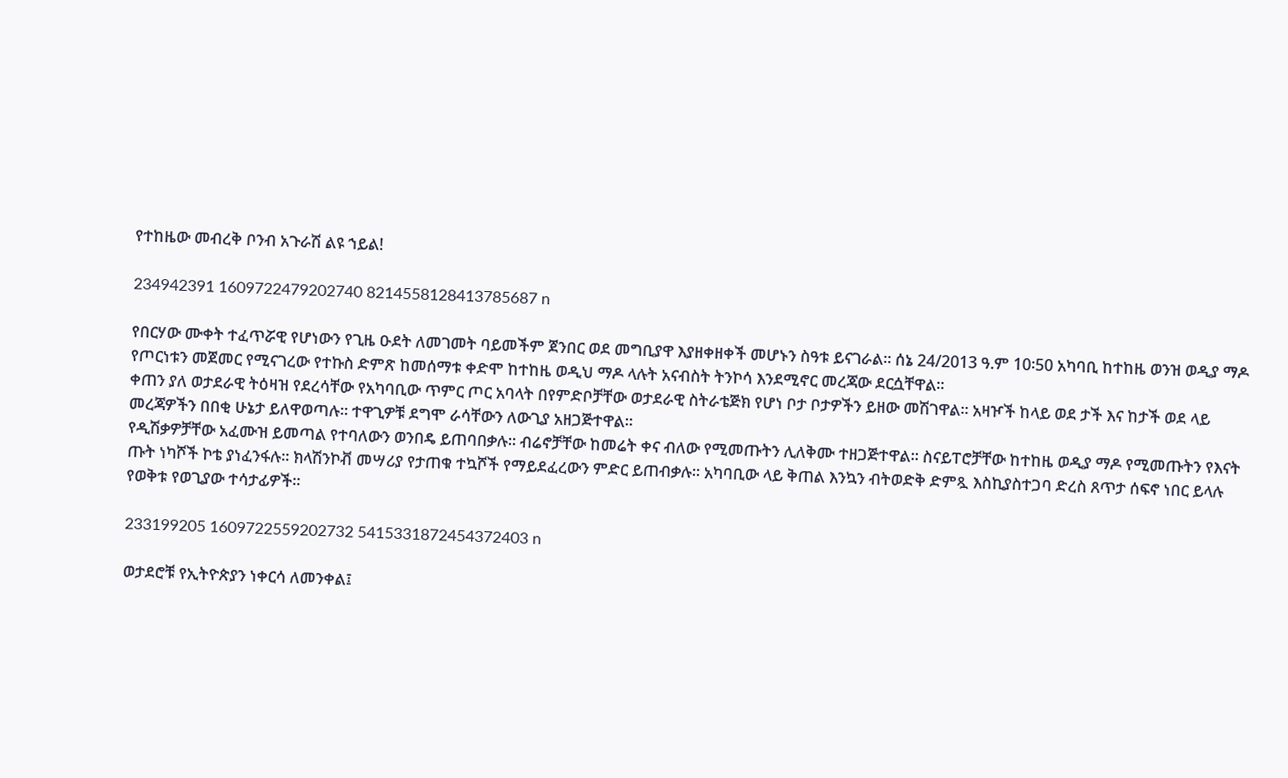የተከዜው መብረቅ ቦንብ አጉራሽ ልዩ ኀይል!

234942391 1609722479202740 8214558128413785687 n

የበርሃው ሙቀት ተፈጥሯዊ የሆነውን የጊዜ ዑደት ለመገመት ባይመችም ጀንበር ወደ መግቢያዋ እያዘቀዘቀች መሆኑን ስዓቱ ይናገራል፡፡ ሰኔ 24/2013 ዓ.ም 10፡50 አካባቢ ከተከዜ ወንዝ ወዲያ ማዶ የጦርነቱን መጀመር የሚናገረው የተኩስ ድምጽ ከመሰማቱ ቀድሞ ከተከዜ ወዲህ ማዶ ላሉት አናብስት ትንኮሳ እንደሚኖር መረጃው ደርሷቸዋል፡፡
ቀጠን ያለ ወታደራዊ ትዕዛዝ የደረሳቸው የአካባቢው ጥምር ጦር አባላት በየምድቦቻቸው ወታደራዊ ስትራቴጅክ የሆነ ቦታ ቦታዎችን ይዘው መሽገዋል፡፡ አዛዦች ከላይ ወደ ታች እና ከታች ወደ ላይ መረጃዎችን በበቂ ሁኔታ ይለዋወጣሉ፡፡ ተዋጊዎቹ ደግሞ ራሳቸውን ለውጊያ አዘጋጅተዋል፡፡
የዲሽቃዎቻቸው አፈሙዝ ይመጣል የተባለውን ወንበዴ ይጠባበቃሉ፡፡ ብሬኖቻቸው ከመሬት ቀና ብለው የሚመጡትን ሊለቅሙ ተዘጋጅተዋል፡፡ ስናይፐሮቻቸው ከተከዜ ወዲያ ማዶ የሚመጡትን የእናት ጡት ነካሾች ኮቴ ያነፈንፋሉ፡፡ ክላሽንኮቭ መሣሪያ የታጠቁ ተኳሾች የማይደፈረውን ምድር ይጠብቃሉ፡፡ አካባቢው ላይ ቅጠል እንኳን ብትወድቅ ድምጿ እስኪያስተጋባ ድረስ ጸጥታ ሰፍኖ ነበር ይላሉ የወቅቱ የወጊያው ተሳታፊዎች፡፡

233199205 1609722559202732 5415331872454372403 n

ወታደሮቹ የኢትዮጵያን ነቀርሳ ለመንቀል፤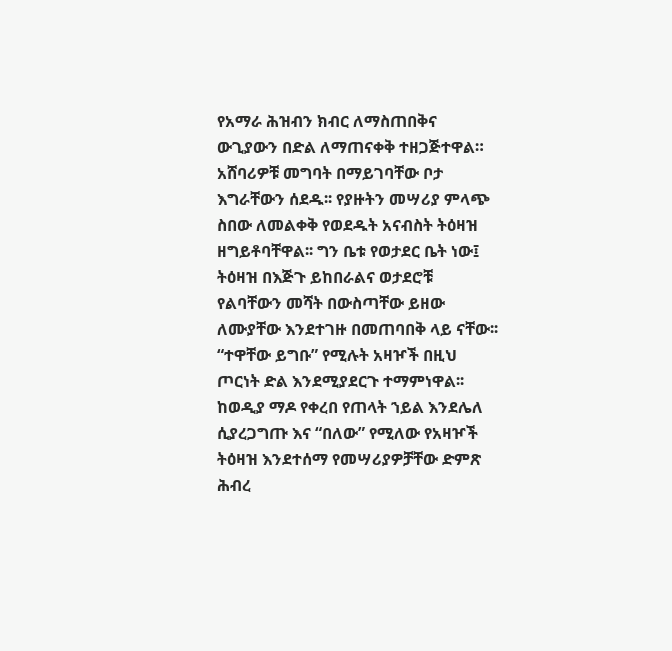የአማራ ሕዝብን ክብር ለማስጠበቅና ውጊያውን በድል ለማጠናቀቅ ተዘጋጅተዋል።
አሸባሪዎቹ መግባት በማይገባቸው ቦታ እግራቸውን ሰደዱ፡፡ የያዙትን መሣሪያ ምላጭ ስበው ለመልቀቅ የወደዱት አናብስት ትዕዛዝ ዘግይቶባቸዋል፡፡ ግን ቤቱ የወታደር ቤት ነው፤ ትዕዛዝ በእጅጉ ይከበራልና ወታደሮቹ የልባቸውን መሻት በውስጣቸው ይዘው ለሙያቸው እንደተገዙ በመጠባበቅ ላይ ናቸው፡፡ “ተዋቸው ይግቡ” የሚሉት አዛዦች በዚህ ጦርነት ድል እንደሚያደርጉ ተማምነዋል፡፡
ከወዲያ ማዶ የቀረበ የጠላት ኀይል እንደሌለ ሲያረጋግጡ እና “በለው” የሚለው የአዛዦች ትዕዛዝ እንደተሰማ የመሣሪያዎቻቸው ድምጽ ሕብረ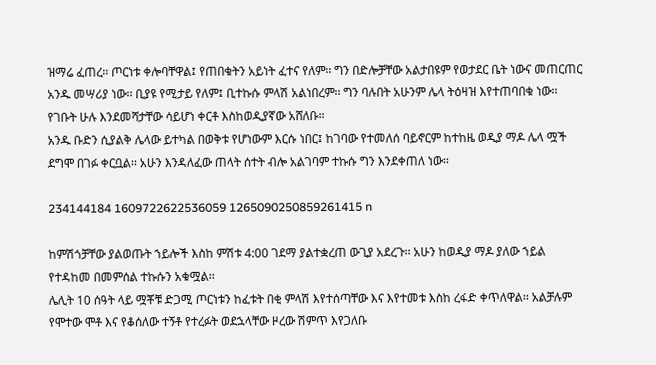ዝማሬ ፈጠረ፡፡ ጦርነቱ ቀሎባቸዋል፤ የጠበቁትን አይነት ፈተና የለም፡፡ ግን በድሎቻቸው አልታበዩም የወታደር ቤት ነውና መጠርጠር አንዱ መሣሪያ ነው፡፡ ቢያዩ የሚታይ የለም፤ ቢተኩሱ ምላሽ አልነበረም፡፡ ግን ባሉበት አሁንም ሌላ ትዕዛዝ እየተጠባበቁ ነው፡፡ የገቡት ሁሉ እንደመሻታቸው ሳይሆነ ቀርቶ እስከወዲያኛው አሸለቡ።
አንዱ ቡድን ሲያልቅ ሌላው ይተካል በወቅቱ የሆነውም እርሱ ነበር፤ ከገባው የተመለሰ ባይኖርም ከተከዜ ወዲያ ማዶ ሌላ ሟች ደግሞ በገፉ ቀርቧል፡፡ አሁን እንዳለፈው ጠላት ሰተት ብሎ አልገባም ተኩሱ ግን እንደቀጠለ ነው፡፡

234144184 1609722622536059 1265090250859261415 n

ከምሽጎቻቸው ያልወጡት ኀይሎች እስከ ምሽቱ 4:00 ገደማ ያልተቋረጠ ውጊያ አደረጉ፡፡ አሁን ከወዲያ ማዶ ያለው ኀይል የተዳከመ በመምሰል ተኩሱን አቁሟል፡፡
ሌሊት 10 ሰዓት ላይ ሟቾቹ ድጋሚ ጦርነቱን ከፈቱት በቂ ምላሽ እየተሰጣቸው እና እየተመቱ እስከ ረፋድ ቀጥለዋል፡፡ አልቻሉም የሞተው ሞቶ እና የቆሰለው ተኝቶ የተረፉት ወደኋላቸው ዞረው ሽምጥ እየጋለቡ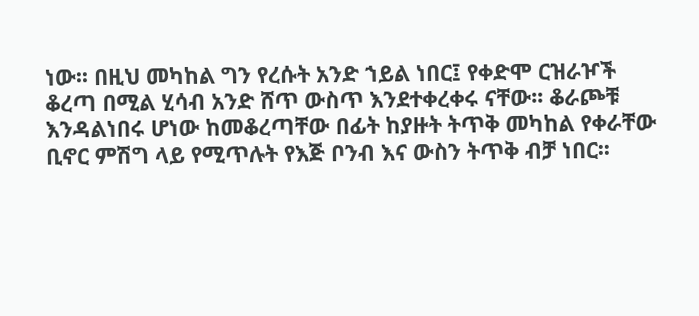ነው፡፡ በዚህ መካከል ግን የረሱት አንድ ኀይል ነበር፤ የቀድሞ ርዝራዦች ቆረጣ በሚል ሂሳብ አንድ ሸጥ ውስጥ እንደተቀረቀሩ ናቸው፡፡ ቆራጮቹ እንዳልነበሩ ሆነው ከመቆረጣቸው በፊት ከያዙት ትጥቅ መካከል የቀራቸው ቢኖር ምሽግ ላይ የሚጥሉት የእጅ ቦንብ እና ውስን ትጥቅ ብቻ ነበር፡፡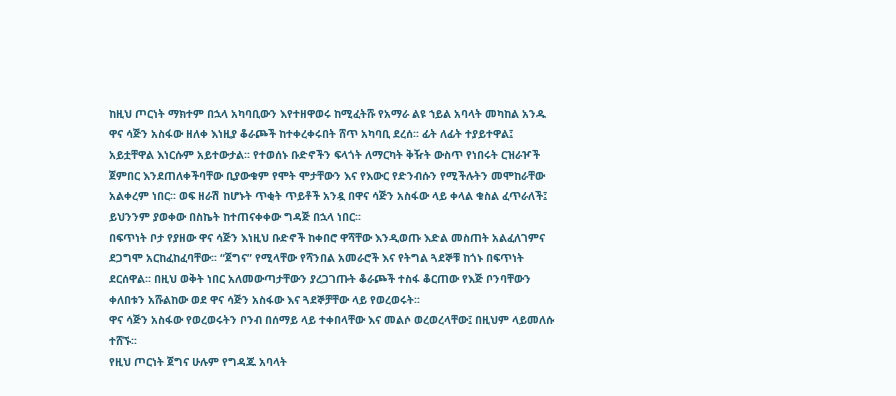ከዚህ ጦርነት ማክተም በኋላ አካባቢውን እየተዘዋወሩ ከሚፈትሹ የአማራ ልዩ ኀይል አባላት መካከል አንዱ ዋና ሳጅን አስፋው ዘለቀ እነዚያ ቆራጮች ከተቀረቀሩበት ሸጥ አካባቢ ደረሰ፡፡ ፊት ለፊት ተያይተዋል፤ አይቷቸዋል እነርሱም አይተውታል፡፡ የተወሰኑ ቡድኖችን ፍላጎት ለማርካት ቅዥት ውስጥ የነበሩት ርዝራዦች ጀምበር እንደጠለቀችባቸው ቢያውቁም የሞት ሞታቸውን እና የእውር የድንብሱን የሚችሉትን መሞከራቸው አልቀረም ነበር፡፡ ወፍ ዘራሽ ከሆኑት ጥቂት ጥይቶች አንዷ በዋና ሳጅን አስፋው ላይ ቀላል ቁስል ፈጥራለች፤ ይህንንም ያወቀው በስኬት ከተጠናቀቀው ግዳጅ በኋላ ነበር፡፡
በፍጥነት ቦታ የያዘው ዋና ሳጅን እነዚህ ቡድኖች ከቀበሮ ዋሻቸው እንዲወጡ እድል መስጠት አልፈለገምና ደጋግሞ አርከፈከፈባቸው፡፡ “ጀግና” የሚላቸው የሻንበል አመራሮች እና የትግል ጓደኞቹ ከጎኑ በፍጥነት ደርሰዋል፡፡ በዚህ ወቅት ነበር አለመውጣታቸውን ያረጋገጡት ቆራጮች ተስፋ ቆርጠው የእጅ ቦንባቸውን ቀለበቱን አሹልከው ወደ ዋና ሳጅን አስፋው እና ጓደኞቻቸው ላይ የወረወሩት፡፡
ዋና ሳጅን አስፋው የወረወሩትን ቦንብ በሰማይ ላይ ተቀበላቸው እና መልሶ ወረወረላቸው፤ በዚህም ላይመለሱ ተሸኙ፡፡
የዚህ ጦርነት ጀግና ሁሉም የግዳጁ አባላት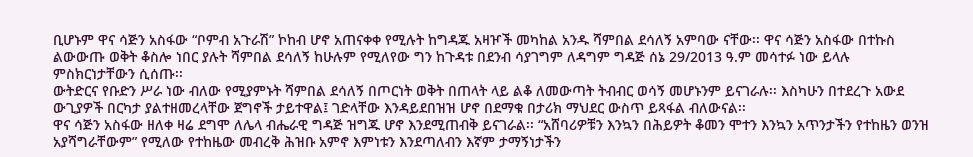ቢሆኑም ዋና ሳጅን አስፋው “ቦምብ አጉራሽ” ኮከብ ሆኖ አጠናቀቀ የሚሉት ከግዳጁ አዛዦች መካከል አንዱ ሻምበል ደሳለኝ አምባው ናቸው፡፡ ዋና ሳጅን አስፋው በተኩስ ልውውጡ ወቅት ቆስሎ ነበር ያሉት ሻምበል ደሳለኝ ከሁሉም የሚለየው ግን ከጉዳቱ በደንብ ሳያገግም ለዳግም ግዳጅ ሰኔ 29/2013 ዓ.ም መሳተፉ ነው ይላሉ ምስክርነታቸውን ሲሰጡ፡፡
ውትድርና የቡድን ሥራ ነው ብለው የሚያምኑት ሻምበል ደሳለኝ በጦርነት ወቅት በጠላት ላይ ልቆ ለመውጣት ትብብር ወሳኝ መሆኑንም ይናገራሉ፡፡ እስካሁን በተደረጉ አውደ ውጊያዎች በርካታ ያልተዘመረላቸው ጀግኖች ታይተዋል፤ ገድላቸው እንዳይደበዝዝ ሆኖ በደማቁ በታሪክ ማህደር ውስጥ ይጻፋል ብለውናል፡፡
ዋና ሳጅን አስፋው ዘለቀ ዛሬ ደግሞ ለሌላ ብሔራዊ ግዳጅ ዝግጁ ሆኖ እንደሚጠብቅ ይናገራል፡፡ “አሸባሪዎቹን እንኳን በሕይዎት ቆመን ሞተን እንኳን አጥንታችን የተከዜን ወንዝ አያሻግራቸውም” የሚለው የተከዜው መብረቅ ሕዝቡ አምኖ እምነቱን እንደጣለብን እኛም ታማኝነታችን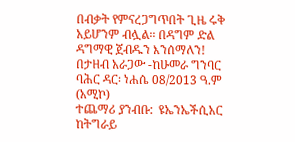በብቃት የምናረጋግጥበት ጊዜ ሩቅ አይሆንም ብሏል፡፡ በዳግም ድል ዳግማዊ ጀብዱን እንሰማለን!
በታዘብ አራጋው -ከሁመራ ግንባር
ባሕር ዳር፡ ነሐሴ 08/2013 ዓ.ም (አሚኮ)
ተጨማሪ ያንብቡ:  ዩኤንኤችሲአር ከትግራይ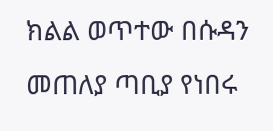ክልል ወጥተው በሱዳን መጠለያ ጣቢያ የነበሩ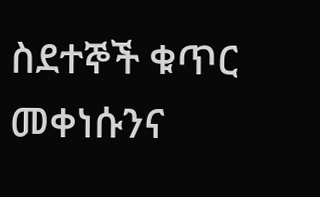ስደተኞች ቁጥር መቀነሱንና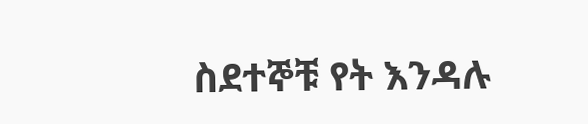ስደተኞቹ የት እንዳሉ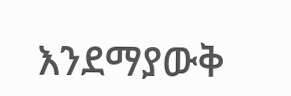እንደማያውቅ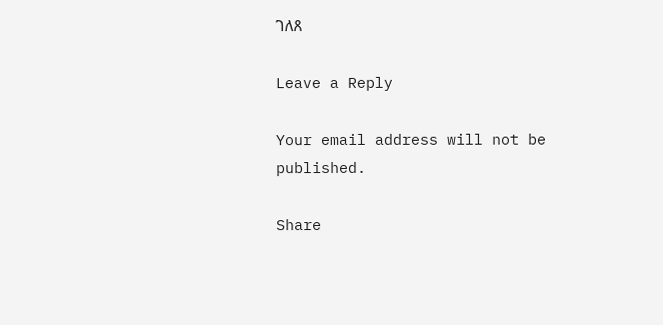ገለጸ

Leave a Reply

Your email address will not be published.

Share